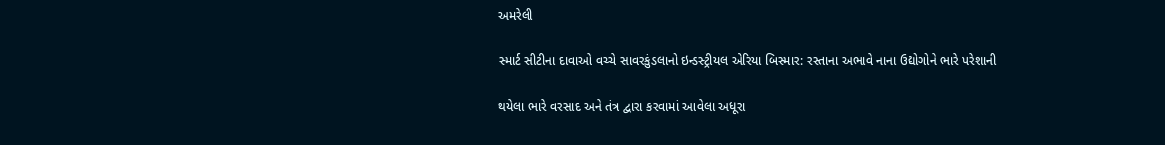અમરેલી

સ્માર્ટ સીટીના દાવાઓ વચ્ચે સાવરકુંડલાનો ઇન્ડસ્ટ્રીયલ એરિયા બિસ્માર: રસ્તાના અભાવે નાના ઉદ્યોગોને ભારે પરેશાની

થયેલા ભારે વરસાદ અને તંત્ર દ્વારા કરવામાં આવેલા અધૂરા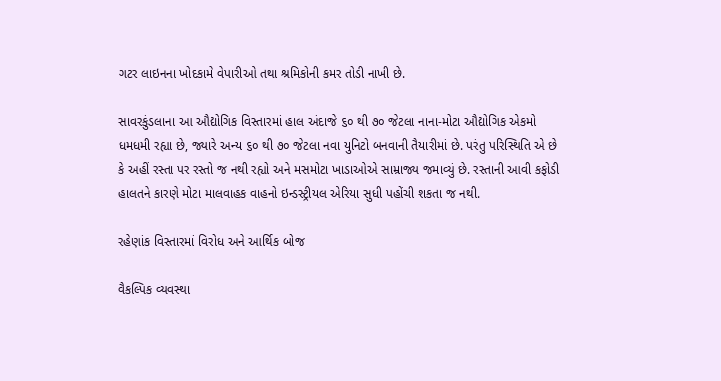ગટર લાઇનના ખોદકામે વેપારીઓ તથા શ્રમિકોની કમર તોડી નાખી છે.

સાવરકુંડલાના આ ઔદ્યોગિક વિસ્તારમાં હાલ અંદાજે ૬૦ થી ૭૦ જેટલા નાના-મોટા ઔદ્યોગિક એકમો ધમધમી રહ્યા છે, જ્યારે અન્ય ૬૦ થી ૭૦ જેટલા નવા યુનિટો બનવાની તૈયારીમાં છે. પરંતુ પરિસ્થિતિ એ છે કે અહીં રસ્તા પર રસ્તો જ નથી રહ્યો અને મસમોટા ખાડાઓએ સામ્રાજ્ય જમાવ્યું છે. રસ્તાની આવી કફોડી હાલતને કારણે મોટા માલવાહક વાહનો ઇન્ડસ્ટ્રીયલ એરિયા સુધી પહોંચી શકતા જ નથી.

રહેણાંક વિસ્તારમાં વિરોધ અને આર્થિક બોજ

વૈકલ્પિક વ્યવસ્થા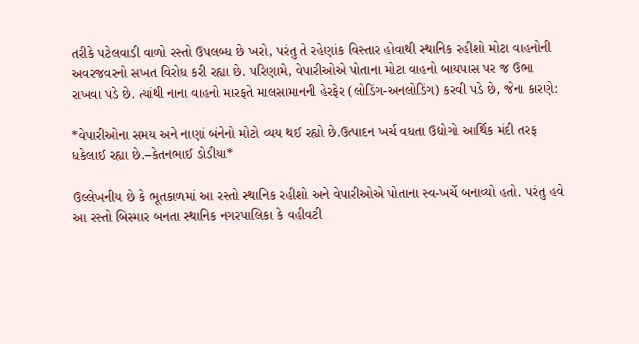તરીકે પટેલવાડી વાળો રસ્તો ઉપલબ્ધ છે ખરો, પરંતુ તે રહેણાંક વિસ્તાર હોવાથી સ્થાનિક રહીશો મોટા વાહનોની અવરજવરનો સખત વિરોધ કરી રહ્યા છે. પરિણામે, વેપારીઓએ પોતાના મોટા વાહનો બાયપાસ પર જ ઉભા રાખવા પડે છે. ત્યાંથી નાના વાહનો મારફતે માલસામાનની હેરફેર (લોડિંગ-અનલોડિંગ) કરવી પડે છે, જેના કારણે:

*વેપારીઓના સમય અને નાણાં બંનેનો મોટો વ્યય થઈ રહ્યો છે.ઉત્પાદન ખર્ચ વધતા ઉદ્યોગો આર્થિક મંદી તરફ ધકેલાઈ રહ્યા છે.–કેતનભાઈ ડોડીયા*

ઉલ્લેખનીય છે કે ભૂતકાળમાં આ રસ્તો સ્થાનિક રહીશો અને વેપારીઓએ પોતાના સ્વ-ખર્ચે બનાવ્યો હતો. પરંતુ હવે આ રસ્તો બિસ્માર બનતા સ્થાનિક નગરપાલિકા કે વહીવટી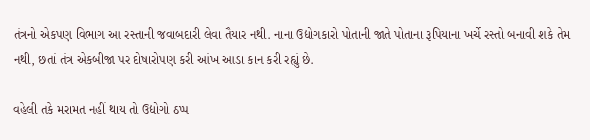તંત્રનો એકપણ વિભાગ આ રસ્તાની જવાબદારી લેવા તૈયાર નથી. નાના ઉદ્યોગકારો પોતાની જાતે પોતાના રૂપિયાના ખર્ચે રસ્તો બનાવી શકે તેમ નથી, છતાં તંત્ર એકબીજા પર દોષારોપણ કરી આંખ આડા કાન કરી રહ્યું છે.

વહેલી તકે મરામત નહીં થાય તો ઉદ્યોગો ઠપ્પ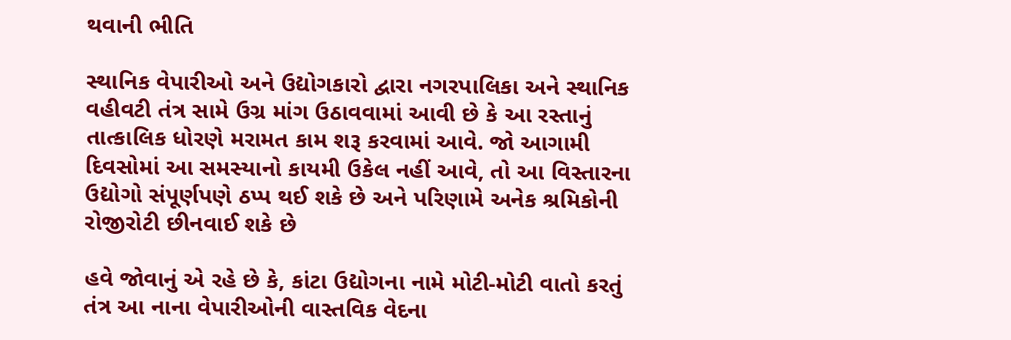થવાની ભીતિ

સ્થાનિક વેપારીઓ અને ઉદ્યોગકારો દ્વારા નગરપાલિકા અને સ્થાનિક વહીવટી તંત્ર સામે ઉગ્ર માંગ ઉઠાવવામાં આવી છે કે આ રસ્તાનું તાત્કાલિક ધોરણે મરામત કામ શરૂ કરવામાં આવે. જો આગામી દિવસોમાં આ સમસ્યાનો કાયમી ઉકેલ નહીં આવે, તો આ વિસ્તારના ઉદ્યોગો સંપૂર્ણપણે ઠપ્પ થઈ શકે છે અને પરિણામે અનેક શ્રમિકોની રોજીરોટી છીનવાઈ શકે છે

હવે જોવાનું એ રહે છે કે, કાંટા ઉદ્યોગના નામે મોટી-મોટી વાતો કરતું તંત્ર આ નાના વેપારીઓની વાસ્તવિક વેદના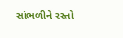સાંભળીને રસ્તો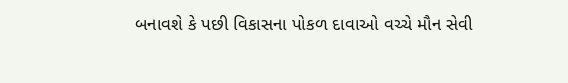બનાવશે કે પછી વિકાસના પોકળ દાવાઓ વચ્ચે મૌન સેવી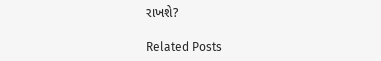રાખશે?

Related Posts